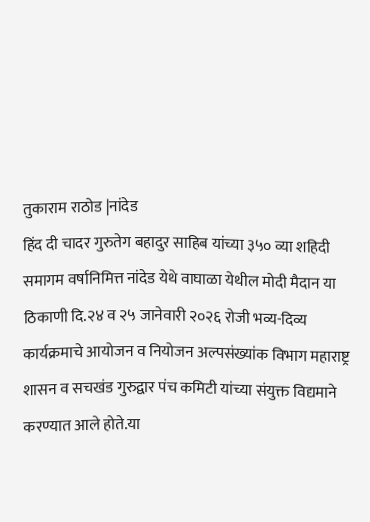तुकाराम राठोड |नांदेड
हिंद दी चादर गुरुतेग बहादुर साहिब यांच्या ३५० व्या शहिदी समागम वर्षानिमित्त नांदेड येथे वाघाळा येथील मोदी मैदान या ठिकाणी दि.२४ व २५ जानेवारी २०२६ रोजी भव्य-दिव्य कार्यक्रमाचे आयोजन व नियोजन अल्पसंख्यांक विभाग महाराष्ट्र शासन व सचखंड गुरुद्वार पंच कमिटी यांच्या संयुक्त विद्यमाने करण्यात आले होते.या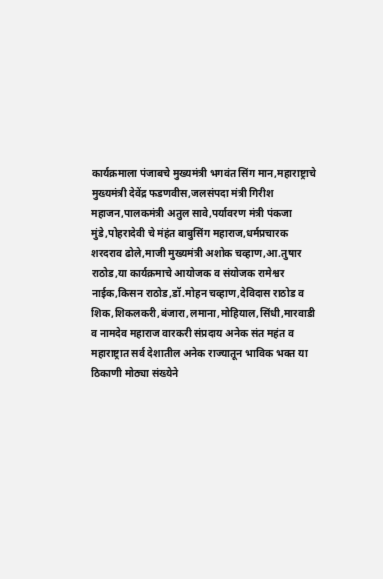कार्यक्रमाला पंजाबचे मुख्यमंत्री भगवंत सिंग मान,महाराष्ट्राचे मुख्यमंत्री देवेंद्र फडणवीस,जलसंपदा मंत्री गिरीश महाजन,पालकमंत्री अतुल सावे,पर्यावरण मंत्री पंकजा मुंडे,पोहरादेवी चे मंहंत बाबुसिंग महाराज,धर्मप्रचारक शरदराव ढोले,माजी मुख्यमंत्री अशोक चव्हाण,आ.तुषार राठोड,या कार्यक्रमाचे आयोजक व संयोजक रामेश्वर नाईक,किसन राठोड,डॉ.मोहन चव्हाण,देविदास राठोड व शिक,शिकलकरी,बंजारा,लमाना,मोहियाल,सिंधी,मारवाडी व नामदेव महाराज वारकरी संप्रदाय अनेक संत महंत व महाराष्ट्रात सर्व देशातील अनेक राज्यातून भाविक भक्त या ठिकाणी मोठ्या संख्येने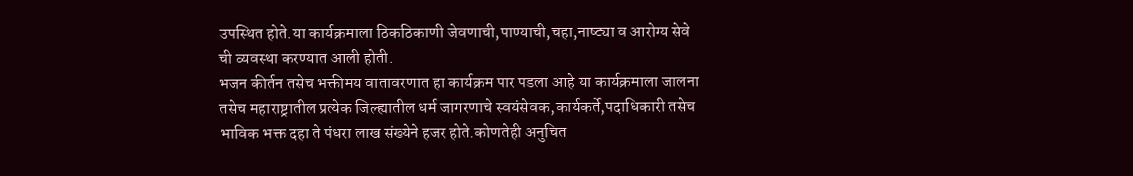उपस्थित होते.या कार्यक्रमाला ठिकठिकाणी जेवणाची,पाण्याची,चहा,नाष्ट्या व आरोग्य सेवे ची व्यवस्था करण्यात आली होती.
भजन कीर्तन तसेच भक्तीमय वातावरणात हा कार्यक्रम पार पडला आहे या कार्यक्रमाला जालना तसेच महाराष्ट्रातील प्रत्येक जिल्ह्यातील धर्म जागरणाचे स्वयंसेवक,कार्यकर्ते,पदाधिकारी तसेच भाविक भक्त दहा ते पंधरा लाख संख्येने हजर होते.कोणतेही अनुचित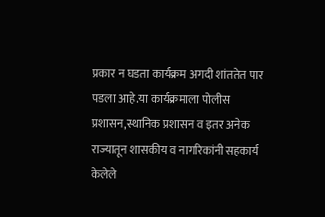प्रकार न घडता कार्यक्रम अगदी शांततेत पार पडला आहे.या कार्यक्रमाला पोलीस प्रशासन,स्थानिक प्रशासन व इतर अनेक राज्यातून शासकीय व नागरिकांनी सहकार्य केलेले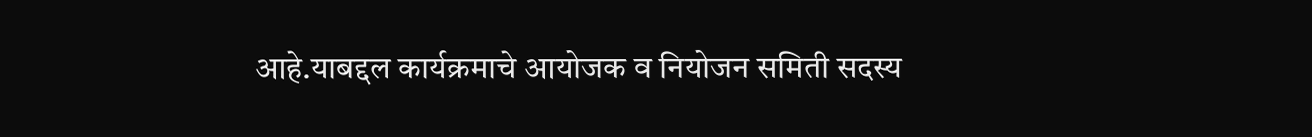आहे.याबद्दल कार्यक्रमाचे आयोजक व नियोजन समिती सदस्य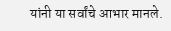यांनी या सर्वांचे आभार मानले.